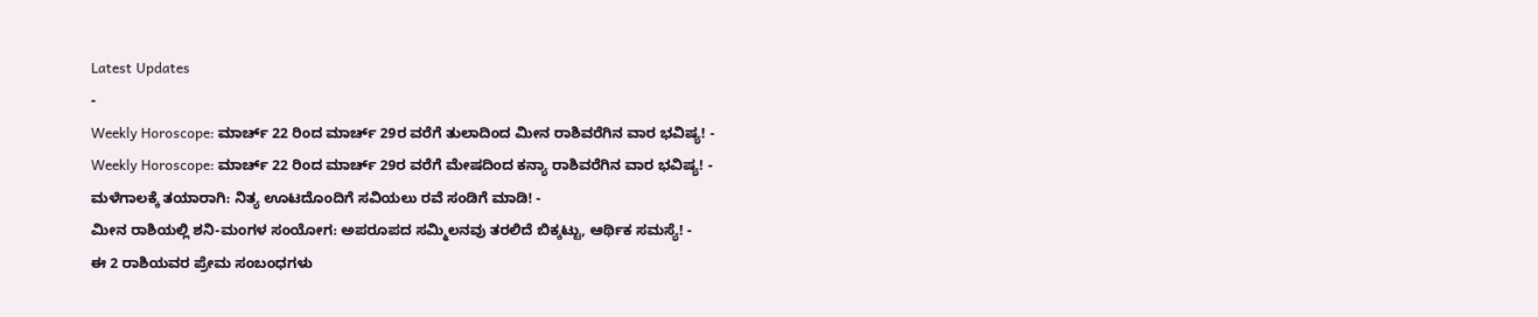Latest Updates
-
Weekly Horoscope: ಮಾರ್ಚ್ 22 ರಿಂದ ಮಾರ್ಚ್ 29ರ ವರೆಗೆ ತುಲಾದಿಂದ ಮೀನ ರಾಶಿವರೆಗಿನ ವಾರ ಭವಿಷ್ಯ! -
Weekly Horoscope: ಮಾರ್ಚ್ 22 ರಿಂದ ಮಾರ್ಚ್ 29ರ ವರೆಗೆ ಮೇಷದಿಂದ ಕನ್ಯಾ ರಾಶಿವರೆಗಿನ ವಾರ ಭವಿಷ್ಯ! -
ಮಳೆಗಾಲಕ್ಕೆ ತಯಾರಾಗಿ: ನಿತ್ಯ ಊಟದೊಂದಿಗೆ ಸವಿಯಲು ರವೆ ಸಂಡಿಗೆ ಮಾಡಿ! -
ಮೀನ ರಾಶಿಯಲ್ಲಿ ಶನಿ-ಮಂಗಳ ಸಂಯೋಗ: ಅಪರೂಪದ ಸಮ್ಮಿಲನವು ತರಲಿದೆ ಬಿಕ್ಕಟ್ಟು, ಆರ್ಥಿಕ ಸಮಸ್ಯೆ! -
ಈ 2 ರಾಶಿಯವರ ಪ್ರೇಮ ಸಂಬಂಧಗಳು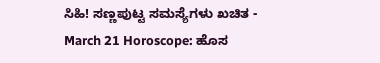ಸಿಹಿ! ಸಣ್ಣಪುಟ್ಟ ಸಮಸ್ಯೆಗಳು ಖಚಿತ -
March 21 Horoscope: ಹೊಸ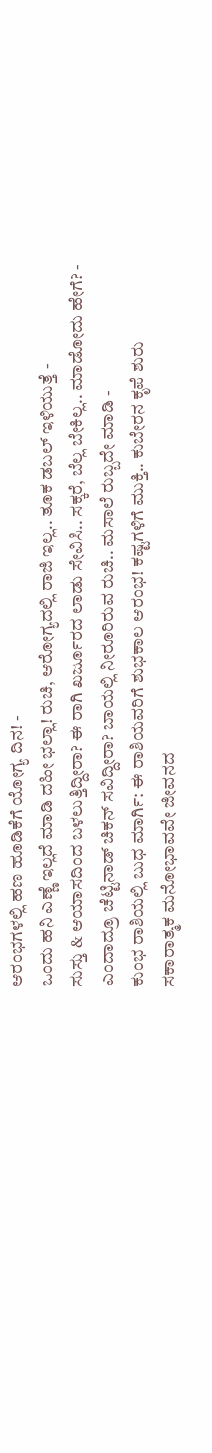ಆರಂಭಗಳಲ್ಲಿ ಹಣ ಹೂಡಿಕೆಗೆ ಯೋಗ್ಯ ದಿನ! -
ಒಂದು ಹನಿ ಎಣ್ಣೆ ಇಲ್ಲದೆ ಮಾಡಿ ದಹೀ ಭಲ್ಲಾ! ರುಚಿ, ಆರೋಗ್ಯದಲ್ಲಿ ರಾಜಿ ಇಲ್ಲ.. ತೂಕ ಡಬಲ್ ಇಳಿಯುತ್ತೆ -
ಸುಸ್ತು & ಆಯಾಸದಿಂದ ಬಳಲುತ್ತಿದ್ದೀರಾ? ಈ ರಾಗಿ ಖರ್ಜೂರದ ಲಾಡು ಸೇವಿಸಿ.. ಸಕ್ಕರೆ, ಬೆಲ್ಲ ಬೇಕಿಲ್ಲ.. ಮಾಡೋದು ಹೇಗೆ? -
ಎಂದಾದ್ರೂ ಚೆಟ್ಟಿನಾಡ್ ಚಿಕನ್ ಸವಿದ್ದೀರಾ? ಬಾಯಲ್ಲಿ ನೀರೂರಿರುವ ರುಚಿ.. ಮಸಾಲೆ ರುಬ್ಬದೇ ಮಾಡಿ -
ಕುಂಭ ರಾಶಿಯಲ್ಲಿ ಬುಧ ಮಾರ್ಗಿ: ಈ ರಾಶಿಯವರಿಗೆ ಶುಭಕಾಲ ಆರಂಭ! ಕಷ್ಟಗಳಿಗೆ ಮುಕ್ತಿ.. ಕುಬೇರನ ಕೃಪೆ ಶುರು
ಸಕಾರಾತ್ಮಕ ಮನೋಭಾವವೇ ಜೀವನದ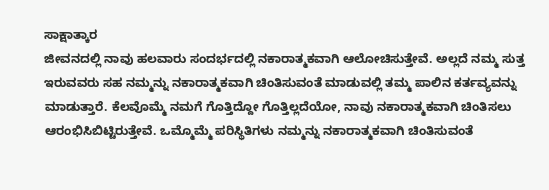ಸಾಕ್ಷಾತ್ಕಾರ
ಜೀವನದಲ್ಲಿ ನಾವು ಹಲವಾರು ಸಂದರ್ಭದಲ್ಲಿ ನಕಾರಾತ್ಮಕವಾಗಿ ಆಲೋಚಿಸುತ್ತೇವೆ. ಅಲ್ಲದೆ ನಮ್ಮ ಸುತ್ತ ಇರುವವರು ಸಹ ನಮ್ಮನ್ನು ನಕಾರಾತ್ಮಕವಾಗಿ ಚಿಂತಿಸುವಂತೆ ಮಾಡುವಲ್ಲಿ ತಮ್ಮ ಪಾಲಿನ ಕರ್ತವ್ಯವನ್ನು ಮಾಡುತ್ತಾರೆ. ಕೆಲವೊಮ್ಮೆ ನಮಗೆ ಗೊತ್ತಿದ್ದೋ ಗೊತ್ತಿಲ್ಲದೆಯೋ, ನಾವು ನಕಾರಾತ್ಮಕವಾಗಿ ಚಿಂತಿಸಲು ಆರಂಭಿಸಿಬಿಟ್ಟಿರುತ್ತೇವೆ. ಒಮ್ಮೊಮ್ಮೆ ಪರಿಸ್ಥಿತಿಗಳು ನಮ್ಮನ್ನು ನಕಾರಾತ್ಮಕವಾಗಿ ಚಿಂತಿಸುವಂತೆ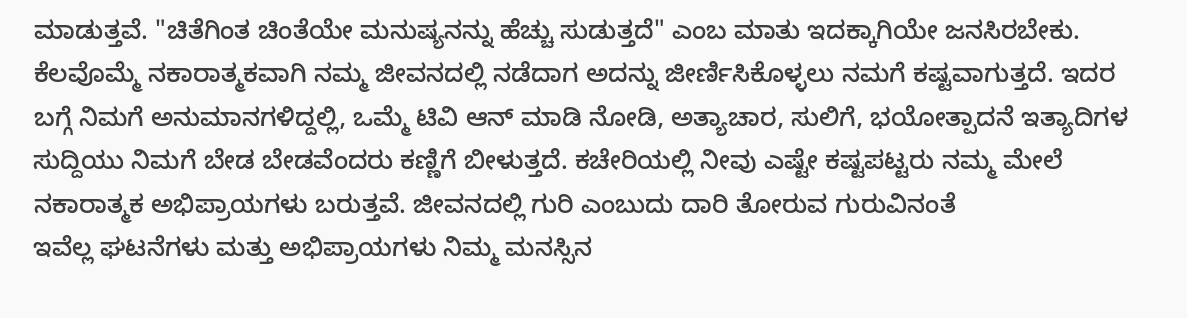ಮಾಡುತ್ತವೆ. "ಚಿತೆಗಿಂತ ಚಿಂತೆಯೇ ಮನುಷ್ಯನನ್ನು ಹೆಚ್ಚು ಸುಡುತ್ತದೆ" ಎಂಬ ಮಾತು ಇದಕ್ಕಾಗಿಯೇ ಜನಸಿರಬೇಕು.
ಕೆಲವೊಮ್ಮೆ ನಕಾರಾತ್ಮಕವಾಗಿ ನಮ್ಮ ಜೀವನದಲ್ಲಿ ನಡೆದಾಗ ಅದನ್ನು ಜೀರ್ಣಿಸಿಕೊಳ್ಳಲು ನಮಗೆ ಕಷ್ಟವಾಗುತ್ತದೆ. ಇದರ ಬಗ್ಗೆ ನಿಮಗೆ ಅನುಮಾನಗಳಿದ್ದಲ್ಲಿ, ಒಮ್ಮೆ ಟಿವಿ ಆನ್ ಮಾಡಿ ನೋಡಿ, ಅತ್ಯಾಚಾರ, ಸುಲಿಗೆ, ಭಯೋತ್ಪಾದನೆ ಇತ್ಯಾದಿಗಳ ಸುದ್ದಿಯು ನಿಮಗೆ ಬೇಡ ಬೇಡವೆಂದರು ಕಣ್ಣಿಗೆ ಬೀಳುತ್ತದೆ. ಕಚೇರಿಯಲ್ಲಿ ನೀವು ಎಷ್ಟೇ ಕಷ್ಟಪಟ್ಟರು ನಮ್ಮ ಮೇಲೆ ನಕಾರಾತ್ಮಕ ಅಭಿಪ್ರಾಯಗಳು ಬರುತ್ತವೆ. ಜೀವನದಲ್ಲಿ ಗುರಿ ಎಂಬುದು ದಾರಿ ತೋರುವ ಗುರುವಿನಂತೆ
ಇವೆಲ್ಲ ಘಟನೆಗಳು ಮತ್ತು ಅಭಿಪ್ರಾಯಗಳು ನಿಮ್ಮ ಮನಸ್ಸಿನ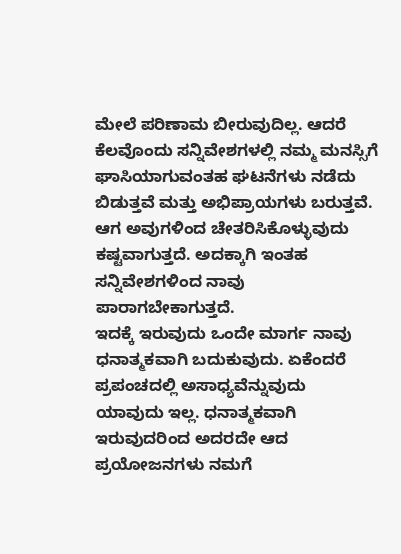ಮೇಲೆ ಪರಿಣಾಮ ಬೀರುವುದಿಲ್ಲ. ಆದರೆ ಕೆಲವೊಂದು ಸನ್ನಿವೇಶಗಳಲ್ಲಿ ನಮ್ಮ ಮನಸ್ಸಿಗೆ ಘಾಸಿಯಾಗುವಂತಹ ಘಟನೆಗಳು ನಡೆದು ಬಿಡುತ್ತವೆ ಮತ್ತು ಅಭಿಪ್ರಾಯಗಳು ಬರುತ್ತವೆ. ಆಗ ಅವುಗಳಿಂದ ಚೇತರಿಸಿಕೊಳ್ಳುವುದು ಕಷ್ಟವಾಗುತ್ತದೆ. ಅದಕ್ಕಾಗಿ ಇಂತಹ ಸನ್ನಿವೇಶಗಳಿಂದ ನಾವು ಪಾರಾಗಬೇಕಾಗುತ್ತದೆ.
ಇದಕ್ಕೆ ಇರುವುದು ಒಂದೇ ಮಾರ್ಗ ನಾವು ಧನಾತ್ಮಕವಾಗಿ ಬದುಕುವುದು. ಏಕೆಂದರೆ ಪ್ರಪಂಚದಲ್ಲಿ ಅಸಾಧ್ಯವೆನ್ನುವುದು ಯಾವುದು ಇಲ್ಲ. ಧನಾತ್ಮಕವಾಗಿ ಇರುವುದರಿಂದ ಅದರದೇ ಆದ ಪ್ರಯೋಜನಗಳು ನಮಗೆ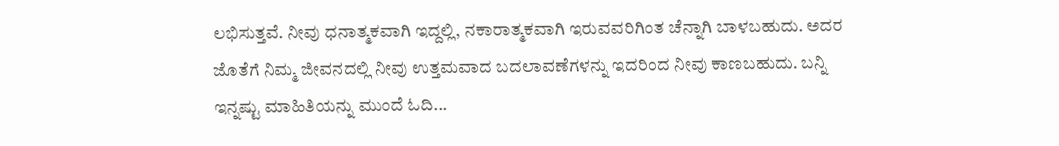ಲಭಿಸುತ್ತವೆ. ನೀವು ಧನಾತ್ಮಕವಾಗಿ ಇದ್ದಲ್ಲಿ, ನಕಾರಾತ್ಮಕವಾಗಿ ಇರುವವರಿಗಿಂತ ಚೆನ್ನಾಗಿ ಬಾಳಬಹುದು. ಅದರ ಜೊತೆಗೆ ನಿಮ್ಮ ಜೀವನದಲ್ಲಿ ನೀವು ಉತ್ತಮವಾದ ಬದಲಾವಣೆಗಳನ್ನು ಇದರಿಂದ ನೀವು ಕಾಣಬಹುದು. ಬನ್ನಿ ಇನ್ನಷ್ಟು ಮಾಹಿತಿಯನ್ನು ಮುಂದೆ ಓದಿ...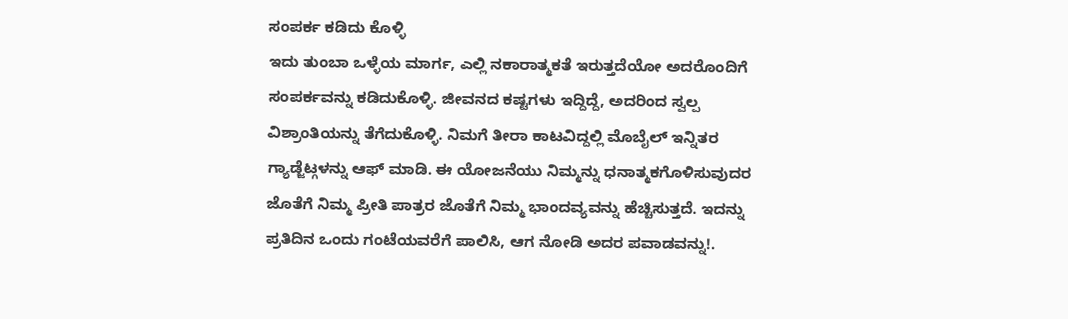ಸಂಪರ್ಕ ಕಡಿದು ಕೊಳ್ಳಿ
ಇದು ತುಂಬಾ ಒಳ್ಳೆಯ ಮಾರ್ಗ, ಎಲ್ಲಿ ನಕಾರಾತ್ಮಕತೆ ಇರುತ್ತದೆಯೋ ಅದರೊಂದಿಗೆ ಸಂಪರ್ಕವನ್ನು ಕಡಿದುಕೊಳ್ಳಿ. ಜೀವನದ ಕಷ್ಟಗಳು ಇದ್ದಿದ್ದೆ, ಅದರಿಂದ ಸ್ವಲ್ಪ ವಿಶ್ರಾಂತಿಯನ್ನು ತೆಗೆದುಕೊಳ್ಳಿ. ನಿಮಗೆ ತೀರಾ ಕಾಟವಿದ್ದಲ್ಲಿ ಮೊಬೈಲ್ ಇನ್ನಿತರ ಗ್ಯಾಡ್ಜೆಟ್ಗಳನ್ನು ಆಫ್ ಮಾಡಿ. ಈ ಯೋಜನೆಯು ನಿಮ್ಮನ್ನು ಧನಾತ್ಮಕಗೊಳಿಸುವುದರ ಜೊತೆಗೆ ನಿಮ್ಮ ಪ್ರೀತಿ ಪಾತ್ರರ ಜೊತೆಗೆ ನಿಮ್ಮ ಭಾಂದವ್ಯವನ್ನು ಹೆಚ್ಚಿಸುತ್ತದೆ. ಇದನ್ನು ಪ್ರತಿದಿನ ಒಂದು ಗಂಟೆಯವರೆಗೆ ಪಾಲಿಸಿ, ಆಗ ನೋಡಿ ಅದರ ಪವಾಡವನ್ನು!.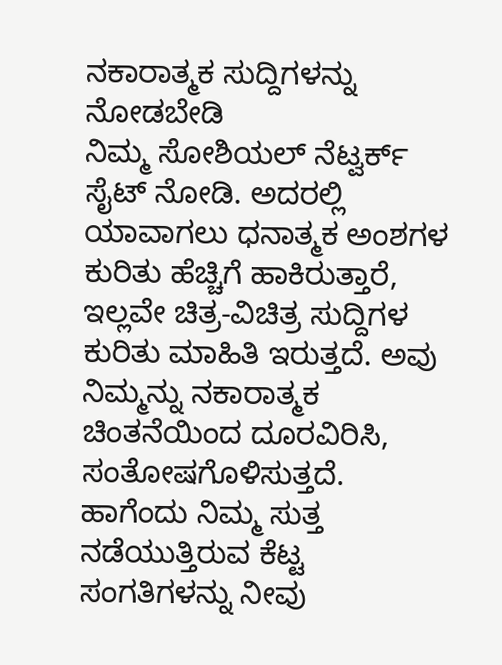ನಕಾರಾತ್ಮಕ ಸುದ್ದಿಗಳನ್ನು ನೋಡಬೇಡಿ
ನಿಮ್ಮ ಸೋಶಿಯಲ್ ನೆಟ್ವರ್ಕ್ ಸೈಟ್ ನೋಡಿ. ಅದರಲ್ಲಿ ಯಾವಾಗಲು ಧನಾತ್ಮಕ ಅಂಶಗಳ ಕುರಿತು ಹೆಚ್ಚಿಗೆ ಹಾಕಿರುತ್ತಾರೆ, ಇಲ್ಲವೇ ಚಿತ್ರ-ವಿಚಿತ್ರ ಸುದ್ದಿಗಳ ಕುರಿತು ಮಾಹಿತಿ ಇರುತ್ತದೆ. ಅವು ನಿಮ್ಮನ್ನು ನಕಾರಾತ್ಮಕ ಚಿಂತನೆಯಿಂದ ದೂರವಿರಿಸಿ, ಸಂತೋಷಗೊಳಿಸುತ್ತದೆ. ಹಾಗೆಂದು ನಿಮ್ಮ ಸುತ್ತ ನಡೆಯುತ್ತಿರುವ ಕೆಟ್ಟ ಸಂಗತಿಗಳನ್ನು ನೀವು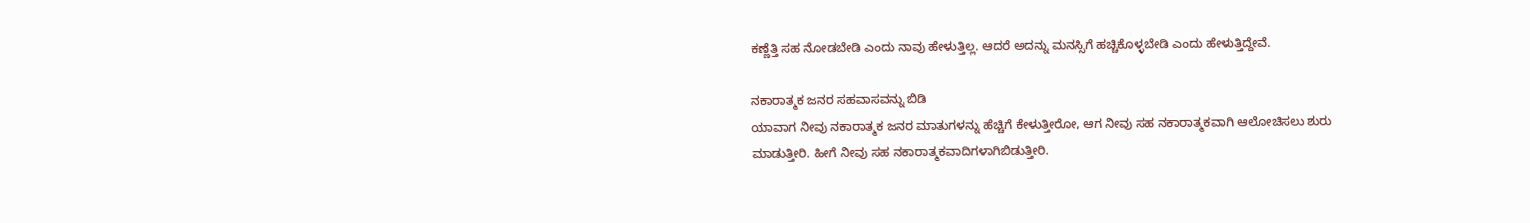ಕಣ್ಣೆತ್ತಿ ಸಹ ನೋಡಬೇಡಿ ಎಂದು ನಾವು ಹೇಳುತ್ತಿಲ್ಲ. ಆದರೆ ಅದನ್ನು ಮನಸ್ಸಿಗೆ ಹಚ್ಚಿಕೊಳ್ಳಬೇಡಿ ಎಂದು ಹೇಳುತ್ತಿದ್ದೇವೆ.

ನಕಾರಾತ್ಮಕ ಜನರ ಸಹವಾಸವನ್ನು ಬಿಡಿ
ಯಾವಾಗ ನೀವು ನಕಾರಾತ್ಮಕ ಜನರ ಮಾತುಗಳನ್ನು ಹೆಚ್ಚಿಗೆ ಕೇಳುತ್ತೀರೋ, ಆಗ ನೀವು ಸಹ ನಕಾರಾತ್ಮಕವಾಗಿ ಆಲೋಚಿಸಲು ಶುರು ಮಾಡುತ್ತೀರಿ. ಹೀಗೆ ನೀವು ಸಹ ನಕಾರಾತ್ಮಕವಾದಿಗಳಾಗಿಬಿಡುತ್ತೀರಿ.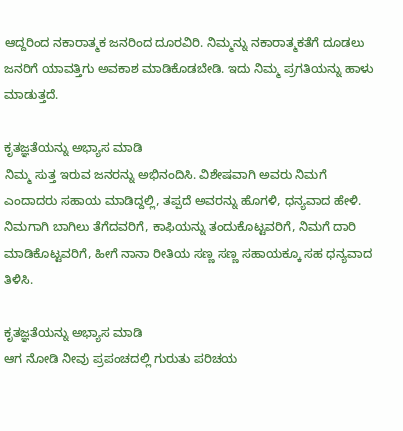ಆದ್ದರಿಂದ ನಕಾರಾತ್ಮಕ ಜನರಿಂದ ದೂರವಿರಿ. ನಿಮ್ಮನ್ನು ನಕಾರಾತ್ಮಕತೆಗೆ ದೂಡಲು ಜನರಿಗೆ ಯಾವತ್ತಿಗು ಅವಕಾಶ ಮಾಡಿಕೊಡಬೇಡಿ. ಇದು ನಿಮ್ಮ ಪ್ರಗತಿಯನ್ನು ಹಾಳು ಮಾಡುತ್ತದೆ.

ಕೃತಜ್ಞತೆಯನ್ನು ಅಭ್ಯಾಸ ಮಾಡಿ
ನಿಮ್ಮ ಸುತ್ತ ಇರುವ ಜನರನ್ನು ಅಭಿನಂದಿಸಿ. ವಿಶೇಷವಾಗಿ ಅವರು ನಿಮಗೆ ಎಂದಾದರು ಸಹಾಯ ಮಾಡಿದ್ದಲ್ಲಿ, ತಪ್ಪದೆ ಅವರನ್ನು ಹೊಗಳಿ, ಧನ್ಯವಾದ ಹೇಳಿ. ನಿಮಗಾಗಿ ಬಾಗಿಲು ತೆಗೆದವರಿಗೆ, ಕಾಫಿಯನ್ನು ತಂದುಕೊಟ್ಟವರಿಗೆ, ನಿಮಗೆ ದಾರಿ ಮಾಡಿಕೊಟ್ಟವರಿಗೆ, ಹೀಗೆ ನಾನಾ ರೀತಿಯ ಸಣ್ಣ ಸಣ್ಣ ಸಹಾಯಕ್ಕೂ ಸಹ ಧನ್ಯವಾದ ತಿಳಿಸಿ.

ಕೃತಜ್ಞತೆಯನ್ನು ಅಭ್ಯಾಸ ಮಾಡಿ
ಆಗ ನೋಡಿ ನೀವು ಪ್ರಪಂಚದಲ್ಲಿ ಗುರುತು ಪರಿಚಯ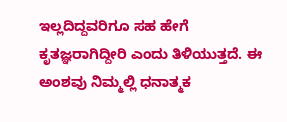ಇಲ್ಲದಿದ್ದವರಿಗೂ ಸಹ ಹೇಗೆ ಕೃತಜ್ಞರಾಗಿದ್ದೀರಿ ಎಂದು ತಿಳಿಯುತ್ತದೆ. ಈ ಅಂಶವು ನಿಮ್ಮಲ್ಲಿ ಧನಾತ್ಮಕ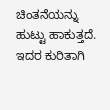ಚಿಂತನೆಯನ್ನು ಹುಟ್ಟು ಹಾಕುತ್ತದೆ. ಇದರ ಕುರಿತಾಗಿ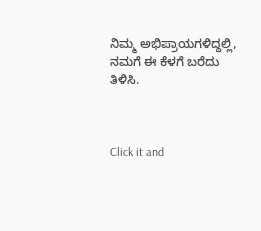ನಿಮ್ಮ ಅಭಿಪ್ರಾಯಗಳಿದ್ದಲ್ಲಿ, ನಮಗೆ ಈ ಕೆಳಗೆ ಬರೆದು ತಿಳಿಸಿ.



Click it and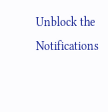Unblock the Notifications